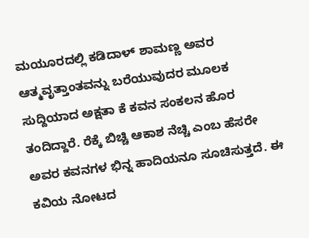ಮಯೂರದಲ್ಲಿ ಕಡಿದಾಳ್ ಶಾಮಣ್ಣ ಅವರ ಆತ್ಮವೃತ್ತಾಂತವನ್ನು ಬರೆಯುವುದರ ಮೂಲಕ ಸುದ್ದಿಯಾದ ಅಕ್ಷತಾ ಕೆ ಕವನ ಸಂಕಲನ ಹೊರ ತಂದಿದ್ದಾರೆ. ರೆಕ್ಕೆ ಬಿಚ್ಚಿ ಆಕಾಶ ನೆಚ್ಚಿ ಎಂಬ ಹೆಸರೇ ಅವರ ಕವನಗಳ ಭಿನ್ನ ಹಾದಿಯನೂ ಸೂಚಿಸುತ್ತದೆ. ಈ ಕವಿಯ ನೋಟದ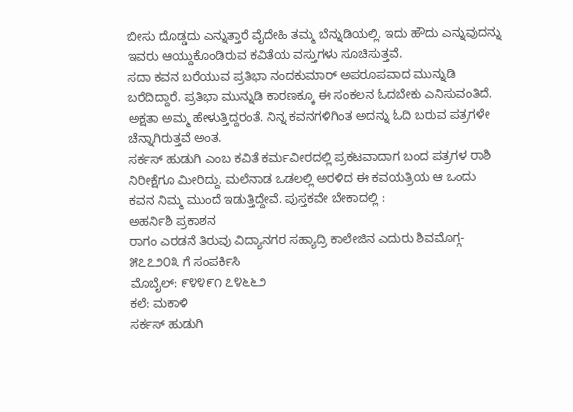ಬೀಸು ದೊಡ್ಡದು ಎನ್ನುತ್ತಾರೆ ವೈದೇಹಿ ತಮ್ಮ ಬೆನ್ನುಡಿಯಲ್ಲಿ. ಇದು ಹೌದು ಎನ್ನುವುದನ್ನು ಇವರು ಆಯ್ದುಕೊಂಡಿರುವ ಕವಿತೆಯ ವಸ್ತುಗಳು ಸೂಚಿಸುತ್ತವೆ.
ಸದಾ ಕವನ ಬರೆಯುವ ಪ್ರತಿಭಾ ನಂದಕುಮಾರ್ ಅಪರೂಪವಾದ ಮುನ್ನುಡಿ ಬರೆದಿದ್ದಾರೆ. ಪ್ರತಿಭಾ ಮುನ್ನುಡಿ ಕಾರಣಕ್ಕೂ ಈ ಸಂಕಲನ ಓದಬೇಕು ಎನಿಸುವಂತಿದೆ. ಅಕ್ಷತಾ ಅಮ್ಮ ಹೇಳುತ್ತಿದ್ದರಂತೆ. ನಿನ್ನ ಕವನಗಳಿಗಿಂತ ಅದನ್ನು ಓದಿ ಬರುವ ಪತ್ರಗಳೇ ಚೆನ್ನಾಗಿರುತ್ತವೆ ಅಂತ.
ಸರ್ಕಸ್ ಹುಡುಗಿ ಎಂಬ ಕವಿತೆ ಕರ್ಮವೀರದಲ್ಲಿ ಪ್ರಕಟವಾದಾಗ ಬಂದ ಪತ್ರಗಳ ರಾಶಿ ನಿರೀಕ್ಷೆಗೂ ಮೀರಿದ್ದು. ಮಲೆನಾಡ ಒಡಲಲ್ಲಿ ಅರಳಿದ ಈ ಕವಯತ್ರಿಯ ಆ ಒಂದು ಕವನ ನಿಮ್ಮ ಮುಂದೆ ಇಡುತ್ತಿದ್ದೇವೆ. ಪುಸ್ತಕವೇ ಬೇಕಾದಲ್ಲಿ :
ಅಹರ್ನಿಶಿ ಪ್ರಕಾಶನ
ರಾಗಂ ಎರಡನೆ ತಿರುವು ವಿದ್ಯಾನಗರ ಸಹ್ಯಾದ್ರಿ ಕಾಲೇಜಿನ ಎದುರು ಶಿವಮೊಗ್ಗ- ೫೭೭೨೦೩ ಗೆ ಸಂಪರ್ಕಿಸಿ
ಮೊಬೈಲ್: ೯೪೪೯೧ ೭೪೬೬೨
ಕಲೆ: ಮಕಾಳಿ
ಸರ್ಕಸ್ ಹುಡುಗಿ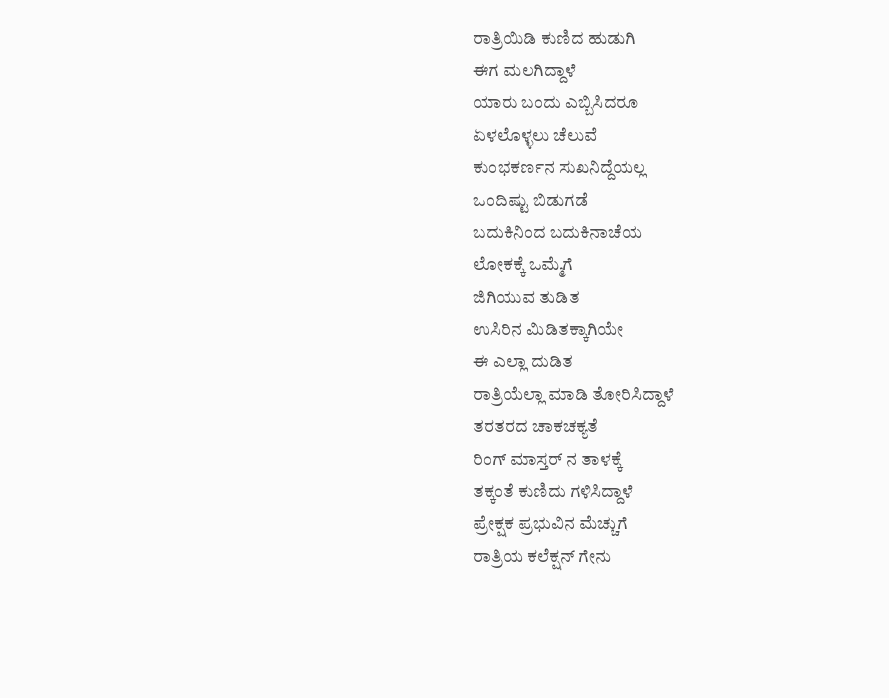ರಾತ್ರಿಯಿಡಿ ಕುಣಿದ ಹುಡುಗಿ
ಈಗ ಮಲಗಿದ್ದಾಳೆ
ಯಾರು ಬಂದು ಎಬ್ಬಿಸಿದರೂ
ಏಳಲೊಳ್ಳಲು ಚೆಲುವೆ
ಕುಂಭಕರ್ಣನ ಸುಖನಿದ್ದೆಯಲ್ಲ
ಒಂದಿಷ್ಟು ಬಿಡುಗಡೆ
ಬದುಕಿನಿಂದ ಬದುಕಿನಾಚೆಯ
ಲೋಕಕ್ಕೆ ಒಮ್ಮೆಗೆ
ಜಿಗಿಯುವ ತುಡಿತ
ಉಸಿರಿನ ಮಿಡಿತಕ್ಕಾಗಿಯೇ
ಈ ಎಲ್ಲಾ ದುಡಿತ
ರಾತ್ರಿಯೆಲ್ಲಾ ಮಾಡಿ ತೋರಿಸಿದ್ದಾಳೆ
ತರತರದ ಚಾಕಚಕ್ಯತೆ
ರಿಂಗ್ ಮಾಸ್ತರ್ ನ ತಾಳಕ್ಕೆ
ತಕ್ಕಂತೆ ಕುಣಿದು ಗಳಿಸಿದ್ದಾಳೆ
ಪ್ರೇಕ್ಷಕ ಪ್ರಭುವಿನ ಮೆಚ್ಚುಗೆ
ರಾತ್ರಿಯ ಕಲೆಕ್ಷನ್ ಗೇನು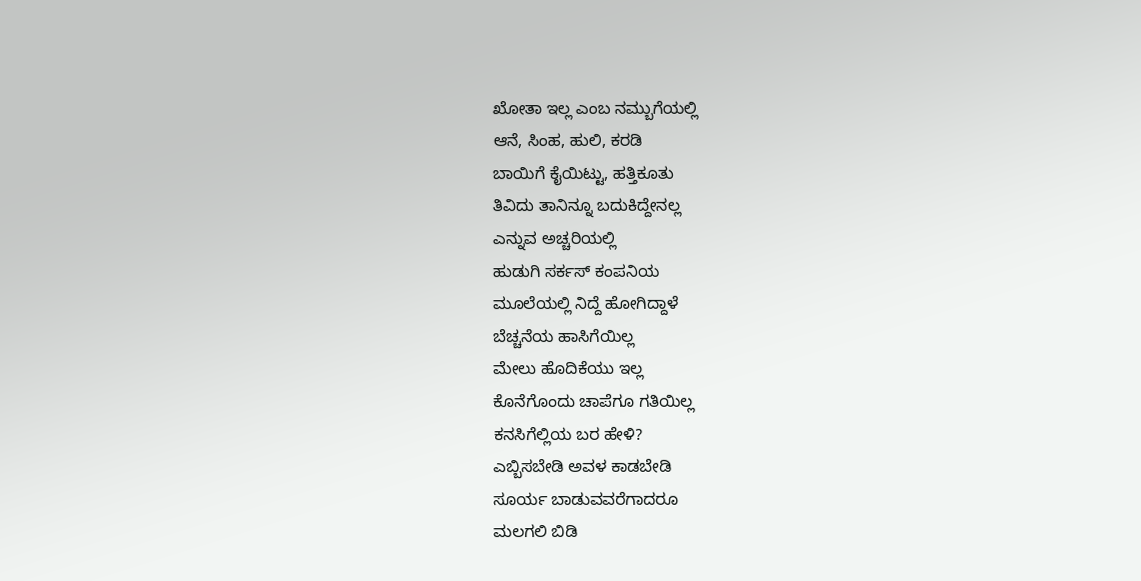ಖೋತಾ ಇಲ್ಲ ಎಂಬ ನಮ್ಬುಗೆಯಲ್ಲಿ
ಆನೆ, ಸಿಂಹ, ಹುಲಿ, ಕರಡಿ
ಬಾಯಿಗೆ ಕೈಯಿಟ್ಟು, ಹತ್ತಿಕೂತು
ತಿವಿದು ತಾನಿನ್ನೂ ಬದುಕಿದ್ದೇನಲ್ಲ
ಎನ್ನುವ ಅಚ್ಚರಿಯಲ್ಲಿ
ಹುಡುಗಿ ಸರ್ಕಸ್ ಕಂಪನಿಯ
ಮೂಲೆಯಲ್ಲಿ ನಿದ್ದೆ ಹೋಗಿದ್ದಾಳೆ
ಬೆಚ್ಚನೆಯ ಹಾಸಿಗೆಯಿಲ್ಲ
ಮೇಲು ಹೊದಿಕೆಯು ಇಲ್ಲ
ಕೊನೆಗೊಂದು ಚಾಪೆಗೂ ಗತಿಯಿಲ್ಲ
ಕನಸಿಗೆಲ್ಲಿಯ ಬರ ಹೇಳಿ?
ಎಬ್ಬಿಸಬೇಡಿ ಅವಳ ಕಾಡಬೇಡಿ
ಸೂರ್ಯ ಬಾಡುವವರೆಗಾದರೂ
ಮಲಗಲಿ ಬಿಡಿ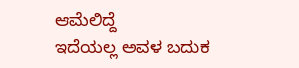ಆಮೆಲಿದ್ದೆ
ಇದೆಯಲ್ಲ ಅವಳ ಬದುಕ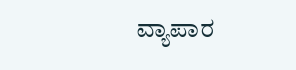ವ್ಯಾಪಾರ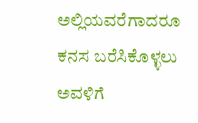ಅಲ್ಲಿಯವರೆಗಾದರೂ
ಕನಸ ಬರೆಸಿಕೊಳ್ಳಲು
ಅವಳಿಗೆ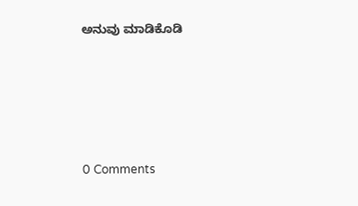ಅನುವು ಮಾಡಿಕೊಡಿ






0 Comments